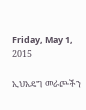Friday, May 1, 2015

ኢህአዴግ መራጮችን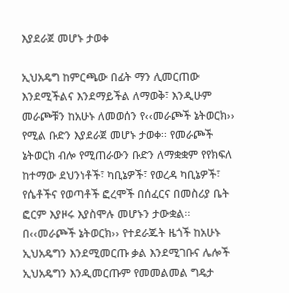እያደራጀ መሆኑ ታወቀ

ኢህአዴግ ከምርጫው በፊት ማን ሊመርጠው እንደሚችልና እንደማይችል ለማወቅ፣ እንዲሁም መራጮቹን ከአሁኑ ለመወሰን የ‹‹መራጮች ኔትወርክ›› የሚል ቡድን እያደራጀ መሆኑ ታወቀ፡፡ የመራጮች ኔትወርክ ብሎ የሚጠራውን ቡድን ለማቋቋም የየክፍለ ከተማው ደህንነቶች፣ ካቢኔዎች፣ የወረዳ ካቢኔዎች፣ የሴቶችና የወጣቶች ፎረሞች በሰፈርና በመስሪያ ቤት ፎርም እያዞሩ እያስሞሉ መሆኑን ታውቋል፡፡ በ‹‹መራጮች ኔትወርክ›› የተደራጁት ዜጎች ከአሁኑ ኢህአዴግን እንደሚመርጡ ቃል እንደሚገቡና ሌሎች ኢህአዴግን እንዲመርጡም የመመልመል ግዴታ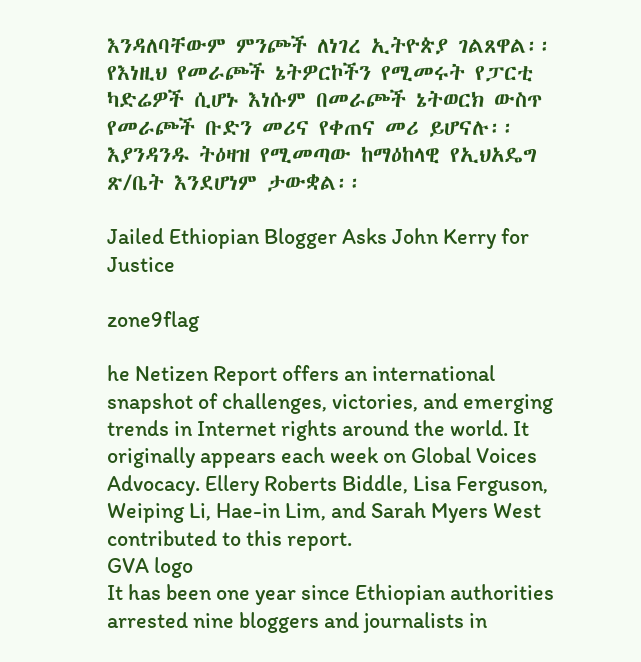እንዳለባቸውም ምንጮች ለነገረ ኢትዮጵያ ገልጸዋል፡፡
የእነዚህ የመራጮች ኔትዎርኮችን የሚመሩት የፓርቲ ካድሬዎች ሲሆኑ እነሱም በመራጮች ኔትወርክ ውስጥ የመራጮች ቡድን መሪና የቀጠና መሪ ይሆናሉ፡፡ እያንዳንዱ ትዕዛዝ የሚመጣው ከማዕከላዊ የኢህአዴግ ጽ/ቤት እንደሆነም ታውቋል፡፡

Jailed Ethiopian Blogger Asks John Kerry for Justice

zone9flag

he Netizen Report offers an international snapshot of challenges, victories, and emerging trends in Internet rights around the world. It originally appears each week on Global Voices Advocacy. Ellery Roberts Biddle, Lisa Ferguson, Weiping Li, Hae-in Lim, and Sarah Myers West contributed to this report.
GVA logo
It has been one year since Ethiopian authorities arrested nine bloggers and journalists in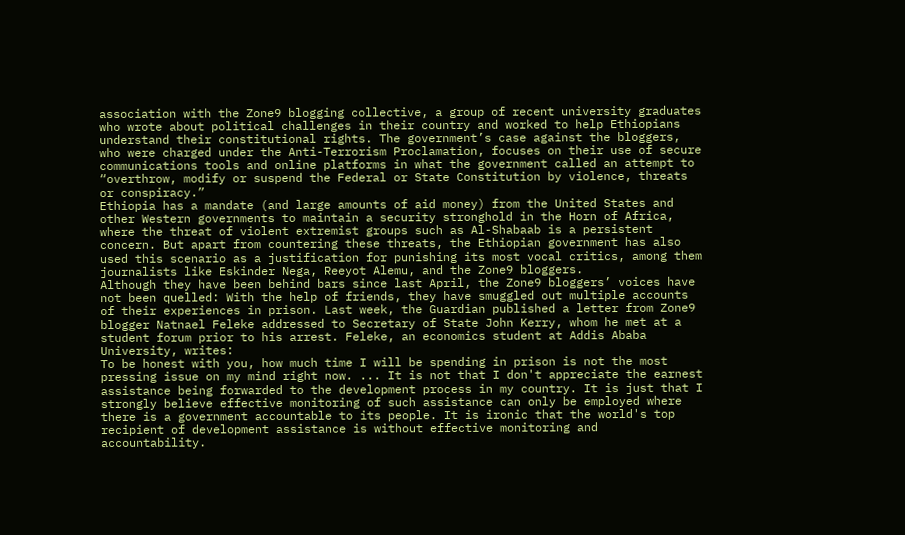association with the Zone9 blogging collective, a group of recent university graduates who wrote about political challenges in their country and worked to help Ethiopians understand their constitutional rights. The government’s case against the bloggers, who were charged under the Anti-Terrorism Proclamation, focuses on their use of secure communications tools and online platforms in what the government called an attempt to “overthrow, modify or suspend the Federal or State Constitution by violence, threats or conspiracy.”
Ethiopia has a mandate (and large amounts of aid money) from the United States and other Western governments to maintain a security stronghold in the Horn of Africa, where the threat of violent extremist groups such as Al-Shabaab is a persistent concern. But apart from countering these threats, the Ethiopian government has also used this scenario as a justification for punishing its most vocal critics, among them journalists like Eskinder Nega, Reeyot Alemu, and the Zone9 bloggers.
Although they have been behind bars since last April, the Zone9 bloggers’ voices have not been quelled: With the help of friends, they have smuggled out multiple accounts of their experiences in prison. Last week, the Guardian published a letter from Zone9 blogger Natnael Feleke addressed to Secretary of State John Kerry, whom he met at a student forum prior to his arrest. Feleke, an economics student at Addis Ababa University, writes:
To be honest with you, how much time I will be spending in prison is not the most pressing issue on my mind right now. ... It is not that I don't appreciate the earnest assistance being forwarded to the development process in my country. It is just that I strongly believe effective monitoring of such assistance can only be employed where there is a government accountable to its people. It is ironic that the world's top recipient of development assistance is without effective monitoring and accountability.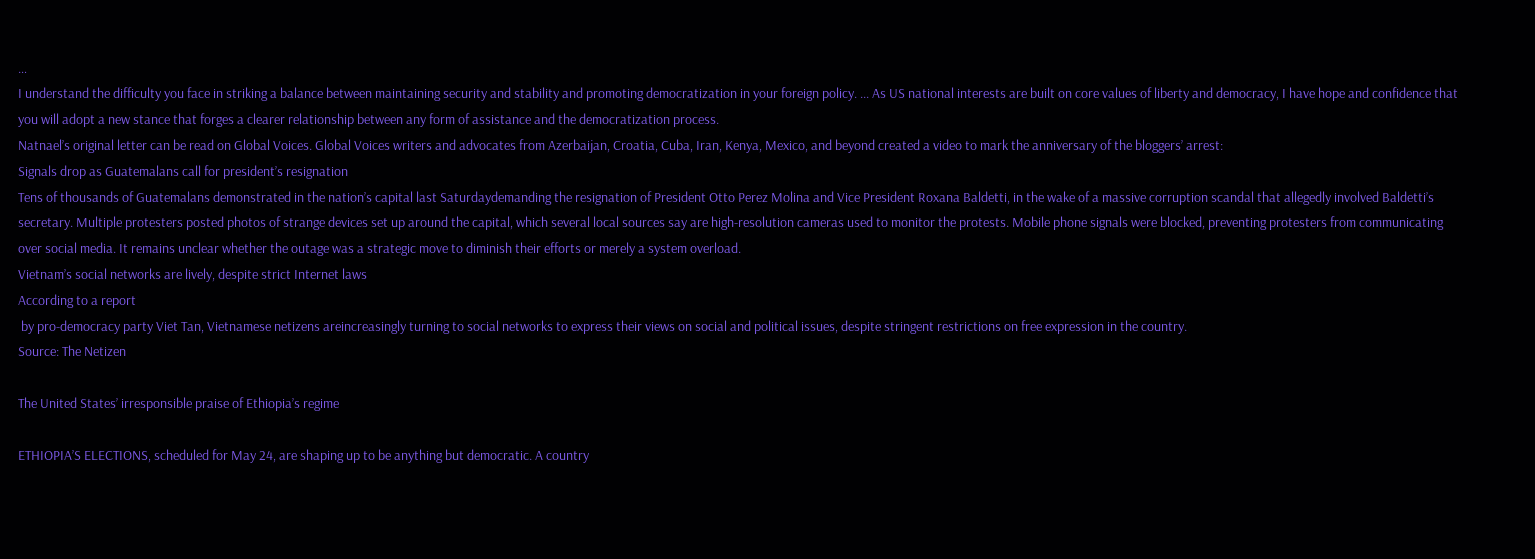…
I understand the difficulty you face in striking a balance between maintaining security and stability and promoting democratization in your foreign policy. ... As US national interests are built on core values of liberty and democracy, I have hope and confidence that you will adopt a new stance that forges a clearer relationship between any form of assistance and the democratization process.
Natnael’s original letter can be read on Global Voices. Global Voices writers and advocates from Azerbaijan, Croatia, Cuba, Iran, Kenya, Mexico, and beyond created a video to mark the anniversary of the bloggers’ arrest:
Signals drop as Guatemalans call for president’s resignation
Tens of thousands of Guatemalans demonstrated in the nation’s capital last Saturdaydemanding the resignation of President Otto Perez Molina and Vice President Roxana Baldetti, in the wake of a massive corruption scandal that allegedly involved Baldetti’s secretary. Multiple protesters posted photos of strange devices set up around the capital, which several local sources say are high-resolution cameras used to monitor the protests. Mobile phone signals were blocked, preventing protesters from communicating over social media. It remains unclear whether the outage was a strategic move to diminish their efforts or merely a system overload.
Vietnam’s social networks are lively, despite strict Internet laws
According to a report
 by pro-democracy party Viet Tan, Vietnamese netizens areincreasingly turning to social networks to express their views on social and political issues, despite stringent restrictions on free expression in the country.
Source: The Netizen

The United States’ irresponsible praise of Ethiopia’s regime

ETHIOPIA’S ELECTIONS, scheduled for May 24, are shaping up to be anything but democratic. A country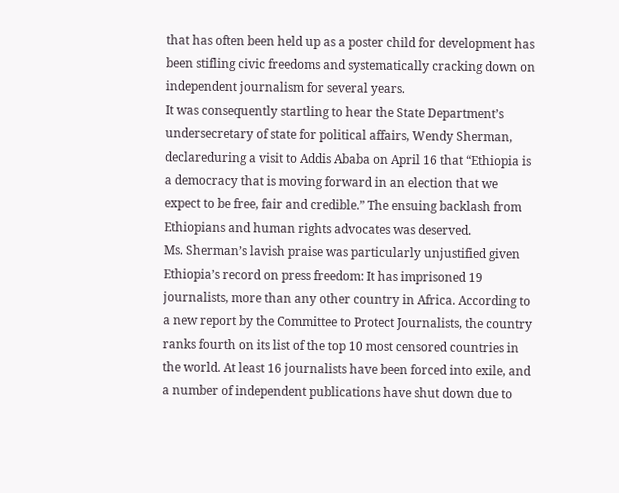that has often been held up as a poster child for development has been stifling civic freedoms and systematically cracking down on independent journalism for several years.
It was consequently startling to hear the State Department’s undersecretary of state for political affairs, Wendy Sherman, declareduring a visit to Addis Ababa on April 16 that “Ethiopia is a democracy that is moving forward in an election that we expect to be free, fair and credible.” The ensuing backlash from Ethiopians and human rights advocates was deserved.
Ms. Sherman’s lavish praise was particularly unjustified given Ethiopia’s record on press freedom: It has imprisoned 19 journalists, more than any other country in Africa. According to a new report by the Committee to Protect Journalists, the country ranks fourth on its list of the top 10 most censored countries in the world. At least 16 journalists have been forced into exile, and a number of independent publications have shut down due to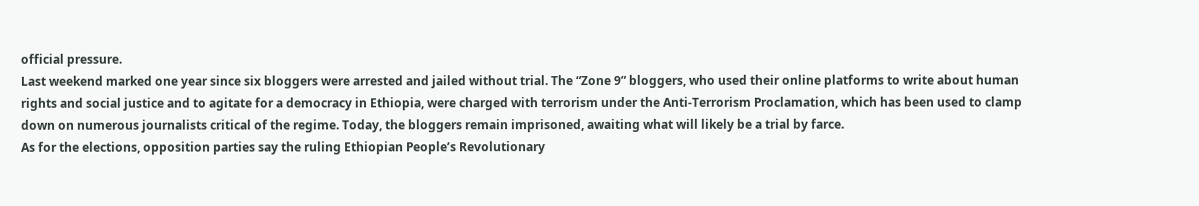official pressure.
Last weekend marked one year since six bloggers were arrested and jailed without trial. The “Zone 9” bloggers, who used their online platforms to write about human rights and social justice and to agitate for a democracy in Ethiopia, were charged with terrorism under the Anti-Terrorism Proclamation, which has been used to clamp down on numerous journalists critical of the regime. Today, the bloggers remain imprisoned, awaiting what will likely be a trial by farce.
As for the elections, opposition parties say the ruling Ethiopian People’s Revolutionary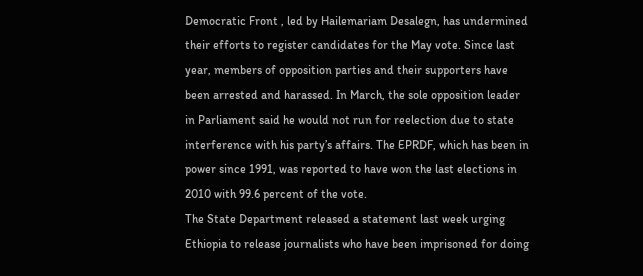Democratic Front , led by Hailemariam Desalegn, has undermined their efforts to register candidates for the May vote. Since last year, members of opposition parties and their supporters have been arrested and harassed. In March, the sole opposition leader in Parliament said he would not run for reelection due to state interference with his party’s affairs. The EPRDF, which has been in power since 1991, was reported to have won the last elections in 2010 with 99.6 percent of the vote.
The State Department released a statement last week urging Ethiopia to release journalists who have been imprisoned for doing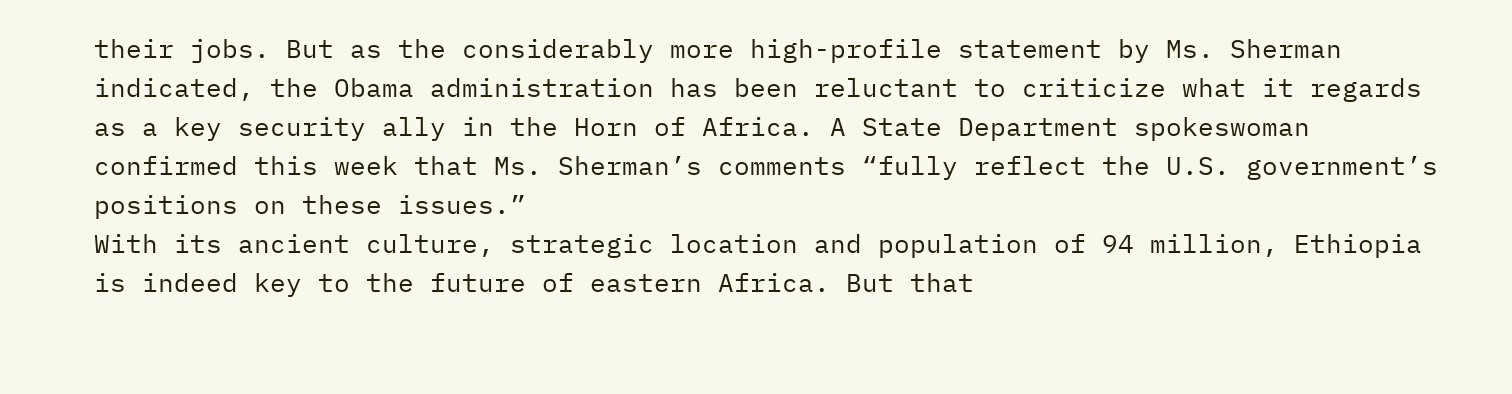their jobs. But as the considerably more high-profile statement by Ms. Sherman indicated, the Obama administration has been reluctant to criticize what it regards as a key security ally in the Horn of Africa. A State Department spokeswoman confirmed this week that Ms. Sherman’s comments “fully reflect the U.S. government’s positions on these issues.”
With its ancient culture, strategic location and population of 94 million, Ethiopia is indeed key to the future of eastern Africa. But that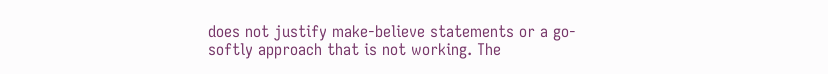does not justify make-believe statements or a go-softly approach that is not working. The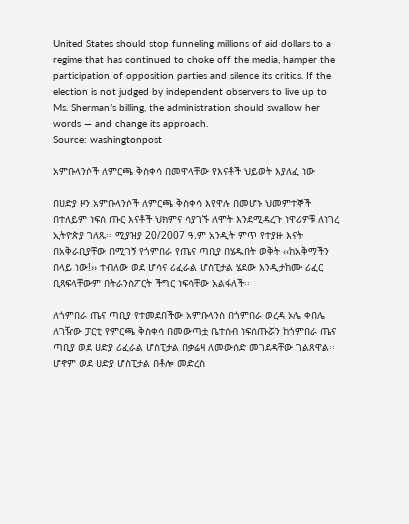United States should stop funneling millions of aid dollars to a regime that has continued to choke off the media, hamper the participation of opposition parties and silence its critics. If the election is not judged by independent observers to live up to Ms. Sherman’s billing, the administration should swallow her words — and change its approach.
Source: washingtonpost

አምቡላንሶች ለምርጫ ቅስቀሳ በመዋላቸው የእናቶች ህይወት እያለፈ ነው

በሀድያ ዞን አምቡላንሶች ለምርጫ ቅስቀሳ እየዋሉ በመሆኑ ህመምተኞች በተለይም ነፍሰ ጡር እናቶች ህክምና ሳያገኙ ለሞት እንደሚዳረጉ ነዋሪዎቹ ለነገረ ኢትዮጵያ ገለጹ፡፡ ሚያዝያ 20/2007 ዓ.ም አንዲት ምጥ የተያዙ እናት በአቅራቢያቸው በሚገኝ የጎምበራ የጤና ጣቢያ በሄዱበት ወቅት ‹‹ከአቅማችን በላይ ነው!›› ተብለው ወደ ሆሳና ሪፈራል ሆስፒታል ሄደው እንዲታከሙ ሪፈር ቢጻፍላቸውም በትራንስፖርት ችግር ነፍሳቸው አልፋለች፡፡

ለጎምበራ ጤና ጣቢያ የተመደበችው አምቡላንስ በጎምበራ ወረዳ ኦሌ ቀበሌ ለገዥው ፓርቲ የምርጫ ቅስቀሳ በመውጣቷ ቤተሰብ ነፍሰጡሯን ከጎምበራ ጤና ጣቢያ ወደ ሀድያ ሪፈራል ሆስፒታል በቃሬዛ ለመውሰድ መገደዳቸው ገልጸዋል፡፡ ሆኖም ወደ ሀድያ ሆስፒታል በቶሎ መድረስ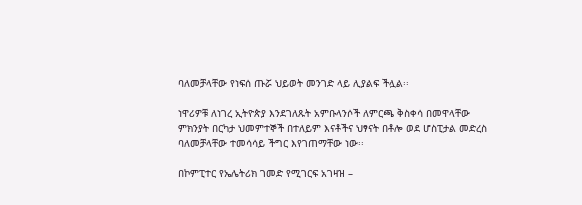ባለመቻላቸው የነፍሰ ጡሯ ህይወት መንገድ ላይ ሊያልፍ ችሏል፡፡

ነዋሪዎቹ ለነገረ ኢትዮጵያ እንደገለጹት አምቡላንሶች ለምርጫ ቅስቀሳ በመዋላቸው ምክንያት በርካታ ህመምተኞች በተለይም እናቶችና ህፃናት በቶሎ ወደ ሆስፒታል መድረስ ባለመቻላቸው ተመሳሳይ ችግር እየገጠማቸው ነው፡፡

በኮምፒተር የኤሌትሪክ ገመድ የሚገርፍ አገዛዝ –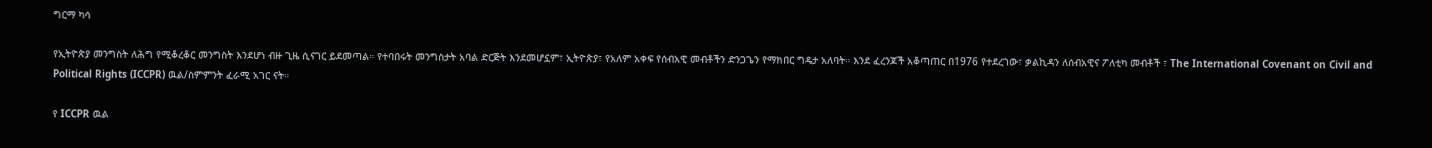ግርማ ካሳ

የኢትዮጵያ መንግስት ለሕግ የሚቆረቆር መንግስት እንደሆነ ብዙ ጊዜ ሲናገር ይደመጣል። የተባበሩት መንግስታት አባል ድርጅት እንደመሆኗም፣ ኢትዮጵያ፣ የአለም አቀፍ የሰብአዊ መብቶችን ድንጋጌን የማክበር ግዴታ አለባት። እንደ ፈረንጆች አቆጣጠር በ1976 የተደረገው፣ ቃልኪዳን ለሰብአዊና ፖለቲካ መብቶች ፣ The International Covenant on Civil and Political Rights (ICCPR) ዉል/ስምምንት ፈራሚ አገር ናት።

የ ICCPR ዉል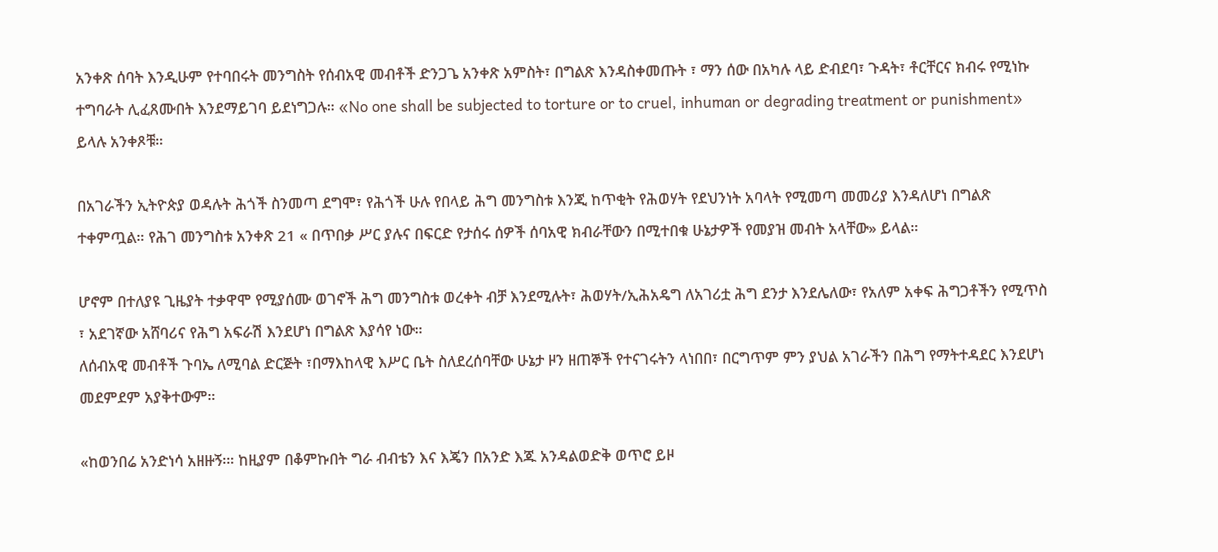አንቀጽ ሰባት እንዲሁም የተባበሩት መንግስት የሰብአዊ መብቶች ድንጋጌ አንቀጽ አምስት፣ በግልጽ እንዳስቀመጡት ፣ ማን ሰው በአካሉ ላይ ድብደባ፣ ጉዳት፣ ቶርቸርና ክብሩ የሚነኩ ተግባራት ሊፈጸሙበት እንደማይገባ ይደነግጋሉ። «No one shall be subjected to torture or to cruel, inhuman or degrading treatment or punishment» ይላሉ አንቀጾቹ።

በአገራችን ኢትዮጵያ ወዳሉት ሕጎች ስንመጣ ደግሞ፣ የሕጎች ሁሉ የበላይ ሕግ መንግስቱ እንጂ ከጥቂት የሕወሃት የደህንነት አባላት የሚመጣ መመሪያ እንዳለሆነ በግልጽ ተቀምጧል። የሕገ መንግስቱ አንቀጽ 21 « በጥበቃ ሥር ያሉና በፍርድ የታሰሩ ሰዎች ሰባአዊ ክብራቸውን በሚተበቁ ሁኔታዎች የመያዝ መብት አላቸው» ይላል።

ሆኖም በተለያዩ ጊዜያት ተቃዋሞ የሚያሰሙ ወገኖች ሕግ መንግስቱ ወረቀት ብቻ እንደሚሉት፣ ሕወሃት/ኢሕአዴግ ለአገሪቷ ሕግ ደንታ እንደሌለው፣ የአለም አቀፍ ሕግጋቶችን የሚጥስ ፣ አደገኛው አሸባሪና የሕግ አፍራሽ እንደሆነ በግልጽ እያሳየ ነው።
ለሰብአዊ መብቶች ጉባኤ ለሚባል ድርጅት ፣በማእከላዊ እሥር ቤት ስለደረሰባቸው ሁኔታ ዞን ዘጠኞች የተናገሩትን ላነበበ፣ በርግጥም ምን ያህል አገራችን በሕግ የማትተዳደር እንደሆነ መደምደም አያቅተውም።

«ከወንበሬ አንድነሳ አዘዙኝ፡። ከዚያም በቆምኩበት ግራ ብብቴን እና እጄን በአንድ እጁ አንዳልወድቅ ወጥሮ ይዞ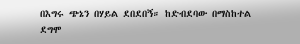በእግሩ ጭኔን በሃይል ደበደበኝ። ከድብደባው በማስከተል ደግሞ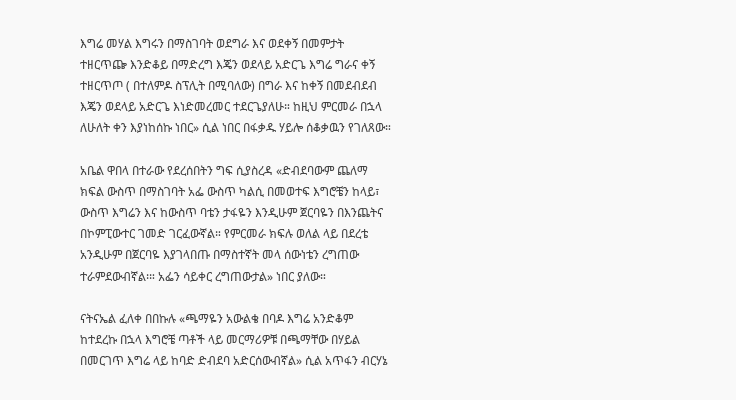እግሬ መሃል እግሩን በማስገባት ወደግራ እና ወደቀኝ በመምታት ተዘርጥጬ እንድቆይ በማድረግ እጄን ወደላይ አድርጌ እግሬ ግራና ቀኝ ተዘርጥጦ ( በተለምዶ ስፕሊት በሚባለው) በግራ እና ከቀኝ በመደብደብ እጄን ወደላይ አድርጌ እነድመረመር ተደርጌያለሁ። ከዚህ ምርመራ በኋላ ለሁለት ቀን እያነከሰኩ ነበር» ሲል ነበር በፋቃዱ ሃይሎ ሰቆቃዉን የገለጸው።

አቤል ዋበላ በተራው የደረሰበትን ግፍ ሲያስረዳ «ድብደባውም ጨለማ ክፍል ውስጥ በማስገባት አፌ ውስጥ ካልሲ በመወተፍ እግሮቼን ከላይ፣ ውስጥ እግሬን እና ከውስጥ ባቴን ታፋዬን እንዲሁም ጀርባዬን በእንጨትና በኮምፒውተር ገመድ ገርፈውኛል። የምርመራ ክፍሉ ወለል ላይ በደረቴ አንዲሁም በጀርባዬ እያገላበጡ በማስተኛት መላ ሰውነቴን ረግጠው ተራምደውብኛል፡። አፌን ሳይቀር ረግጠውታል» ነበር ያለው።

ናትናኤል ፈለቀ በበኩሉ «ጫማዬን አውልቄ በባዶ እግሬ አንድቆም ከተደረኩ በኋላ እግሮቼ ጣቶች ላይ መርማሪዎቹ በጫማቸው በሃይል በመርገጥ እግሬ ላይ ከባድ ድብደባ አድርሰውብኛል» ሲል አጥፋን ብርሃኔ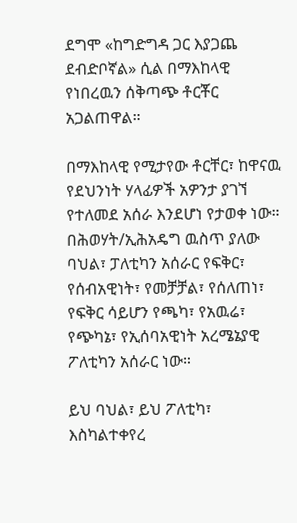ደግሞ «ከግድግዳ ጋር እያጋጨ ደብድቦኛል» ሲል በማእከላዊ የነበረዉን ሰቅጣጭ ቶርቾር አጋልጠዋል።

በማእከላዊ የሚታየው ቶርቸር፣ ከዋናዉ የደህንነት ሃላፊዎች አዎንታ ያገኘ የተለመደ አሰራ እንደሆነ የታወቀ ነው። በሕወሃት/ኢሕአዴግ ዉስጥ ያለው ባህል፣ ፓለቲካን አሰራር የፍቅር፣ የሰብአዊነት፣ የመቻቻል፣ የሰለጠነ፣ የፍቅር ሳይሆን የጫካ፣ የአዉሬ፣ የጭካኔ፣ የኢሰባአዊነት አረሜኔያዊ ፖለቲካን አሰራር ነው።

ይህ ባህል፣ ይህ ፖለቲካ፣ እስካልተቀየረ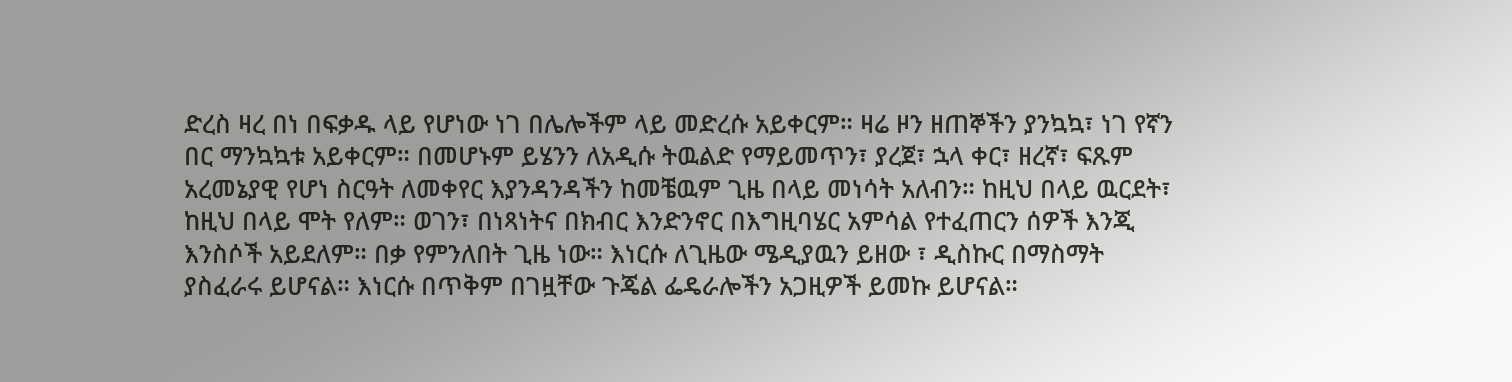ድረስ ዛረ በነ በፍቃዱ ላይ የሆነው ነገ በሌሎችም ላይ መድረሱ አይቀርም። ዛሬ ዞን ዘጠኞችን ያንኳኳ፣ ነገ የኛን በር ማንኳኳቱ አይቀርም። በመሆኑም ይሄንን ለአዲሱ ትዉልድ የማይመጥን፣ ያረጀ፣ ኋላ ቀር፣ ዘረኛ፣ ፍጹም አረመኔያዊ የሆነ ስርዓት ለመቀየር እያንዳንዳችን ከመቼዉም ጊዜ በላይ መነሳት አለብን። ከዚህ በላይ ዉርደት፣ ከዚህ በላይ ሞት የለም። ወገን፣ በነጻነትና በክብር እንድንኖር በእግዚባሄር አምሳል የተፈጠርን ሰዎች እንጂ እንስሶች አይደለም። በቃ የምንለበት ጊዜ ነው። እነርሱ ለጊዜው ሜዲያዉን ይዘው ፣ ዲስኩር በማስማት ያስፈራሩ ይሆናል። እነርሱ በጥቅም በገዟቸው ጉጄል ፌዴራሎችን አጋዚዎች ይመኩ ይሆናል።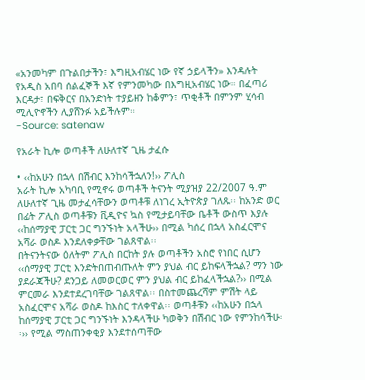«አንመካም በጉልበታችን፣ እግዚአብሄር ነው የኛ ኃይላችን» እንዳሉት የአዲስ አበባ ሰልፈኞች እኛ የምንመካው በእግዚአብሄር ነው። በፈጣሪ እርዳታ፣ በፍቅርና በአንድነት ተያይዘን ከቆምን፣ ጥቂቶች በምንም ሂሳብ ሚሊዮኖችን ሊያሸንፉ አይችሉም።
-Source: satenaw

የአራት ኪሎ ወጣቶች ለሁለተኛ ጊዜ ታፈሱ

• ‹‹ከአሁን በኋላ በሽብር እንከሳችኋለን!›› ፖሊስ
አራት ኪሎ አካባቢ የሚኖሩ ወጣቶች ትናንት ሚያዝያ 22/2007 ዓ.ም ለሁለተኛ ጊዜ መታፈሳቸውን ወጣቶቹ ለነገረ ኢትዮጵያ ገለጹ፡፡ ከአንድ ወር በፊት ፖሊስ ወጣቶቹን ቪዲዮና ኳስ የሚታይባቸው ቤቶች ውስጥ እያሉ ‹‹ከሰማያዊ ፓርቲ ጋር ግንኙነት አላችሁ›› በሚል ካሰረ በኋላ አስፈርሞና አሻራ ወስዶ እንደለቀቃቸው ገልጸዋል፡፡
በትናንትናው ዕለትም ፖሊስ በርከት ያሉ ወጣቶችን አስሮ የነበር ሲሆን ‹‹ሰማያዊ ፓርቲ እንድትበጠብጡለት ምን ያህል ብር ይከፍላችኋል? ማን ነው ያደራጃችሁ? ደንጋይ ለመወርወር ምን ያህል ብር ይከፈላችኋል?›› በሚል ምርመራ እንደተደረገባቸው ገልጸዋል፡፡ በስተመጨረሻም ምሽት ላይ አስፈርሞና አሻራ ወስዶ ከእስር ተለቀዋል፡፡ ወጣቶቹን ‹‹ከአሁን በኋላ ከሰማያዊ ፓርቲ ጋር ግንኙነት እንዳላችሁ ካወቅን በሽብር ነው የምንከሳችሁ፡፡›› የሚል ማስጠንቀቂያ እንደተሰጣቸው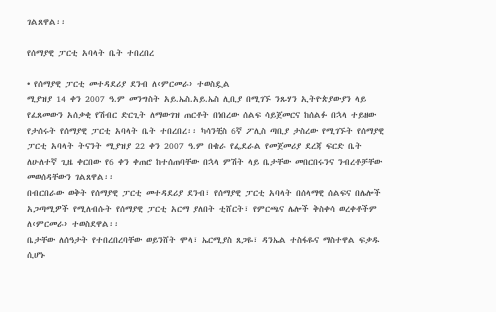ገልጸዋል፡፡

የሰማያዊ ፓርቲ አባላት ቤት ተበረበረ

• የሰማያዊ ፓርቲ መተዳደሪያ ደንብ ለ‹ምርመራ› ተወስዷል
ሚያዝያ 14 ቀን 2007 ዓ.ም መንግስት አይ.ኤስ.አይ.ኤስ ሊቢያ በሚገኙ ንጹሃን ኢትዮጵያውያን ላይ የፈጸመውን አሰቃቂ የሽብር ድርጊት ለማውገዝ ጠርቶት በነበረው ሰልፍ ሳይጀመርና ከሰልፉ በኋላ ተይዘው የታሰሩት የሰማያዊ ፓርቲ አባላት ቤት ተበረበረ፡፡ ካሳንቺስ 6ኛ ፖሊስ ጣቢያ ታስረው የሚገኙት የሰማያዊ ፓርቲ አባላት ትናንት ሚያዝያ 22 ቀን 2007 ዓ.ም በቄራ የፌደራል የመጀመሪያ ደረጃ ፍርድ ቤት ለሁለተኛ ጊዜ ቀርበው የ6 ቀን ቀጠሮ ከተሰጠባቸው በኋላ ምሽት ላይ ቤታቸው መበርበሩንና ንብረቶቻቸው መወሰዳቸውን ገልጸዋል፡፡
በብርበራው ወቅት የሰማያዊ ፓርቲ መተዳደሪያ ደንብ፣ የሰማያዊ ፓርቲ አባላት በሰላማዊ ሰልፍና በሌሎች አጋጣሚዎች የሚለብሱት የሰማያዊ ፓርቲ አርማ ያለበት ቲሸርት፣ የምርጫና ሌሎች ቅስቀሳ ወረቀቶችም ለ‹ምርመራ› ተወስደዋል፡፡
ቤታቸው ለሰዓታት የተበረበረባቸው ወይንሸት ሞላ፣ ኤርሚያስ ጸጋዬ፣ ዳንኤል ተስፋዬና ማስተዋል ፍቃዱ ሲሆኑ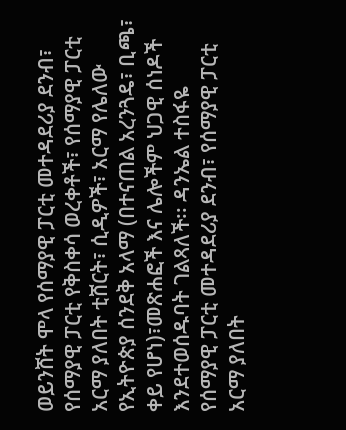ወይንሸት ሞላ የሰማያዊ ፓርቲ መተዳደሪያ ደንብ፣ የሰማያዊ ፓርቲ የቅስቀሳ ወረቀቶች፣ የሰማያዊ ፓርቲ አርማ ያለበት ቲሸርት፣ ሲዲዎች፣ አርማ የሌለው የኢትዮጵያ ሰንደቅ አላማ (በተናጠል አረንጓዴ፣ ቢጫ፣ ቀይ የሆነ)፣መጽሐፎች እና ሌሎችም ህጋዊ ሰነዶች እንደተወሰዱባት ገልጻለች፡፡ ዳንኤል ተስፋዬ የሰማያዊ ፓርቲ መተዳደሪያ ደንብ፣ የሰማያዊ ፓርቲ አርማ ያለበት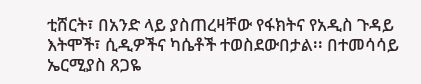ቲሸርት፣ በአንድ ላይ ያስጠረዛቸው የፋክትና የአዲስ ጉዳይ እትሞች፣ ሲዲዎችና ካሴቶች ተወስደውበታል፡፡ በተመሳሳይ ኤርሚያስ ጸጋዬ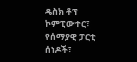ዴስክ ቶፕ ኮምፒውተር፣ የሰማያዊ ፓርቲ ሰነዶች፣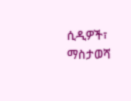ሲዲዎች፣ ማስታወሻ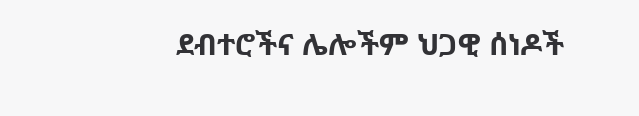ደብተሮችና ሌሎችም ህጋዊ ሰነዶች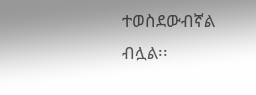ተወስደውብኛል ብሏል፡፡